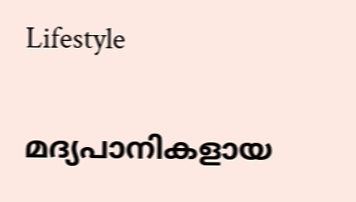Lifestyle

മദ്യപാനികളായ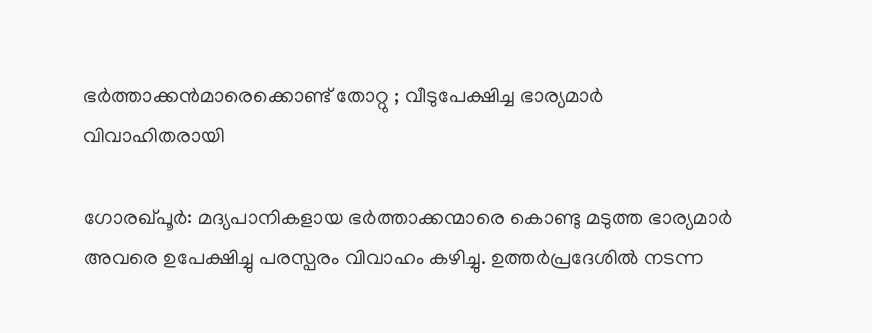ഭര്‍ത്താക്കന്‍മാരെക്കൊണ്ട് തോറ്റു ; വീടുപേക്ഷിച്ച ഭാര്യമാര്‍ വിവാഹിതരായി

ഗോരഖ്പൂര്‍: മദ്യപാനികളായ ഭര്‍ത്താക്കന്മാരെ കൊണ്ടു മടുത്ത ഭാര്യമാര്‍ അവരെ ഉപേക്ഷിച്ചു പരസ്പരം വിവാഹം കഴിച്ചു. ഉത്തര്‍പ്രദേശില്‍ നടന്ന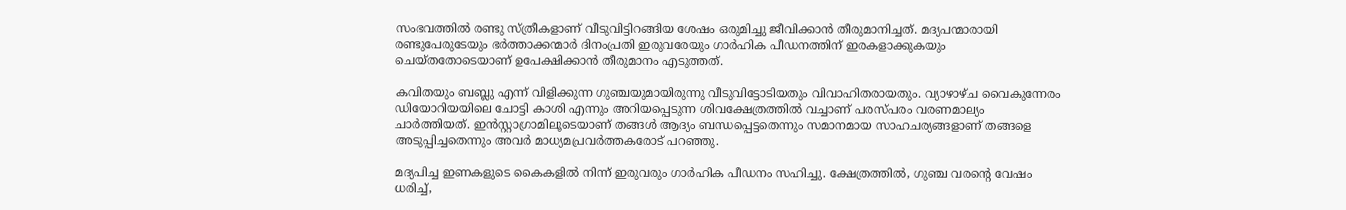സംഭവത്തില്‍ രണ്ടു സ്ത്രീകളാണ് വീടുവിട്ടിറങ്ങിയ ശേഷം ഒരുമിച്ചു ജീവിക്കാന്‍ തീരുമാനിച്ചത്. മദ്യപന്മാരായി രണ്ടുപേരുടേയും ഭര്‍ത്താക്കന്മാര്‍ ദിനംപ്രതി ഇരുവരേയും ഗാര്‍ഹിക പീഡനത്തിന് ഇരകളാക്കുകയും ചെയ്തതോടെയാണ് ഉപേക്ഷിക്കാന്‍ തീരുമാനം എടുത്തത്.

കവിതയും ബബ്ലു എന്ന് വിളിക്കുന്ന ഗുഞ്ചയുമായിരുന്നു വീടുവിട്ടോടിയതും വിവാഹിതരായതും. വ്യാഴാഴ്ച വൈകുന്നേരം ഡിയോറിയയിലെ ചോട്ടി കാശി എന്നും അറിയപ്പെടുന്ന ശിവക്ഷേത്രത്തില്‍ വച്ചാണ് പരസ്പരം വരണമാല്യം ചാര്‍ത്തിയത്. ഇന്‍സ്റ്റാഗ്രാമിലൂടെയാണ് തങ്ങള്‍ ആദ്യം ബന്ധപ്പെട്ടതെന്നും സമാനമായ സാഹചര്യങ്ങളാണ് തങ്ങളെ അടുപ്പിച്ചതെന്നും അവര്‍ മാധ്യമപ്രവര്‍ത്തകരോട് പറഞ്ഞു.

മദ്യപിച്ച ഇണകളുടെ കൈകളില്‍ നിന്ന് ഇരുവരും ഗാര്‍ഹിക പീഡനം സഹിച്ചു. ക്ഷേത്രത്തില്‍, ഗുഞ്ച വരന്റെ വേഷം ധരിച്ച്,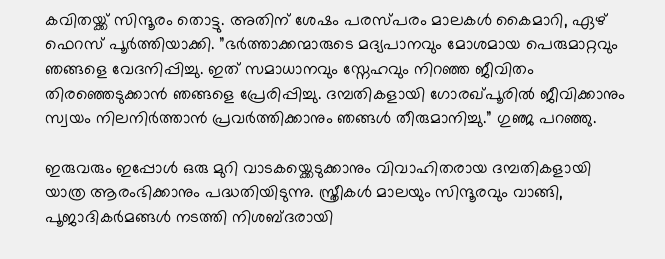കവിതയ്ക്ക് സിന്ദൂരം തൊട്ടു. അതിന് ശേഷം പരസ്പരം മാലകള്‍ കൈമാറി, ഏഴ് ഫെറസ് പൂര്‍ത്തിയാക്കി. ”ഭര്‍ത്താക്കന്മാരുടെ മദ്യപാനവും മോശമായ പെരുമാറ്റവും ഞങ്ങളെ വേദനിപ്പിച്ചു. ഇത് സമാധാനവും സ്നേഹവും നിറഞ്ഞ ജീവിതം തിരഞ്ഞെടുക്കാന്‍ ഞങ്ങളെ പ്രേരിപ്പിച്ചു. ദമ്പതികളായി ഗോരഖ്പൂരില്‍ ജീവിക്കാനും സ്വയം നിലനിര്‍ത്താന്‍ പ്രവര്‍ത്തിക്കാനും ഞങ്ങള്‍ തീരുമാനിച്ചു.” ഗുഞ്ജ പറഞ്ഞു.

ഇരുവരും ഇപ്പോള്‍ ഒരു മുറി വാടകയ്ക്കെടുക്കാനും വിവാഹിതരായ ദമ്പതികളായി യാത്ര ആരംഭിക്കാനും പദ്ധതിയിടുന്നു. സ്ത്രീകള്‍ മാലയും സിന്ദൂരവും വാങ്ങി, പൂജാദികര്‍മങ്ങള്‍ നടത്തി നിശബ്ദരായി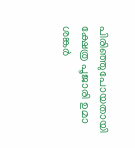പിരിഞ്ഞുപോയതായി ക്ഷേത്ര പൂജാരി ഉമാ ശങ്കര്‍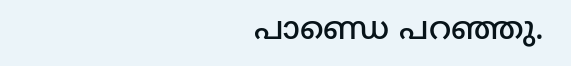പാണ്ഡെ പറഞ്ഞു.